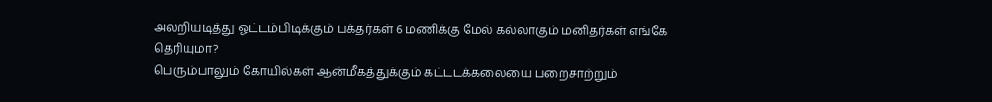அலறியடித்து ஓட்டம்பிடிக்கும் பக்தர்கள் 6 மணிக்கு மேல் கல்லாகும் மனிதர்கள் எங்கே தெரியுமா?
பெரும்பாலும் கோயில்கள் ஆன்மீகத்துக்கும் கட்டடக்கலையை பறைசாற்றும்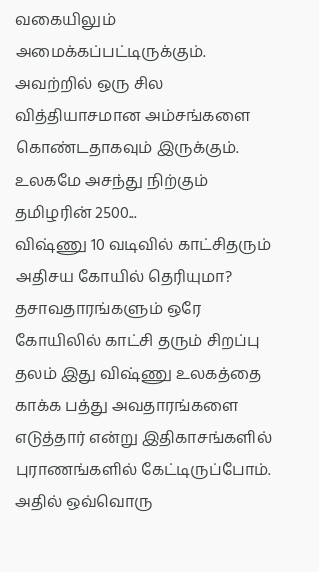வகையிலும் அமைக்கப்பட்டிருக்கும். அவற்றில் ஒரு சில வித்தியாசமான அம்சங்களை கொண்டதாகவும் இருக்கும். உலகமே அசந்து நிற்கும் தமிழரின் 2500...
விஷ்ணு 10 வடிவில் காட்சிதரும் அதிசய கோயில் தெரியுமா?
தசாவதாரங்களும் ஒரே கோயிலில் காட்சி தரும் சிறப்பு தலம் இது விஷ்ணு உலகத்தை காக்க பத்து அவதாரங்களை எடுத்தார் என்று இதிகாசங்களில் புராணங்களில் கேட்டிருப்போம். அதில் ஒவ்வொரு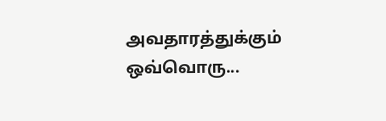அவதாரத்துக்கும் ஒவ்வொரு...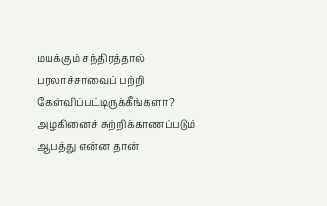மயக்கும் சந்திரத்தால் பரலாச்சாவைப் பற்றி கேள்விப்பட்டிருக்கீங்களா?
அழகினைச் சுற்றிக்காணப்படும் ஆபத்து என்ன தான்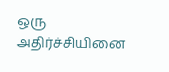ஒரு அதிர்ச்சியினை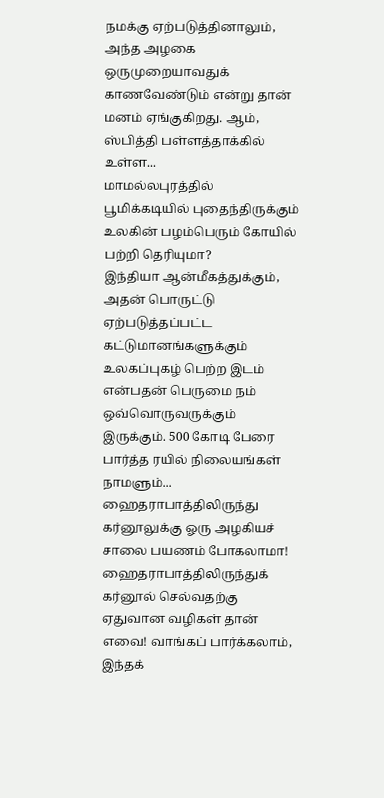நமக்கு ஏற்படுத்தினாலும், அந்த அழகை ஒருமுறையாவதுக் காணவேண்டும் என்று தான் மனம் ஏங்குகிறது. ஆம், ஸ்பித்தி பள்ளத்தாக்கில் உள்ள...
மாமல்லபுரத்தில் பூமிக்கடியில் புதைந்திருக்கும் உலகின் பழம்பெரும் கோயில் பற்றி தெரியுமா?
இந்தியா ஆன்மீகத்துக்கும், அதன் பொருட்டு ஏற்படுத்தப்பட்ட கட்டுமானங்களுக்கும் உலகப்புகழ் பெற்ற இடம் என்பதன் பெருமை நம் ஒவ்வொருவருக்கும் இருக்கும். 500 கோடி பேரை பார்த்த ரயில் நிலையங்கள் நாமளும்...
ஹைதராபாத்திலிருந்து கர்னூலுக்கு ஓரு அழகியச் சாலை பயணம் போகலாமா!
ஹைதராபாத்திலிருந்துக் கர்னூல் செல்வதற்கு ஏதுவான வழிகள் தான் எவை! வாங்கப் பார்க்கலாம், இந்தக்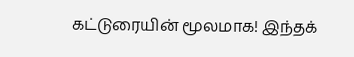கட்டுரையின் மூலமாக! இந்தக்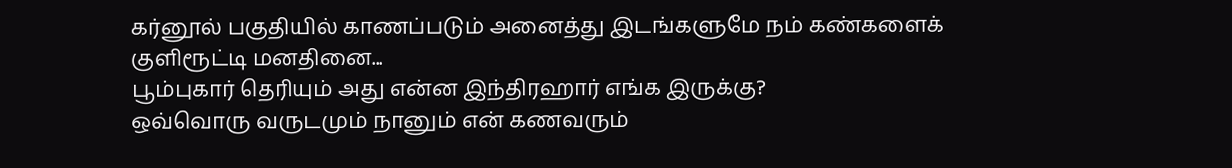கர்னூல் பகுதியில் காணப்படும் அனைத்து இடங்களுமே நம் கண்களைக் குளிரூட்டி மனதினை...
பூம்புகார் தெரியும் அது என்ன இந்திரஹார் எங்க இருக்கு?
ஒவ்வொரு வருடமும் நானும் என் கணவரும்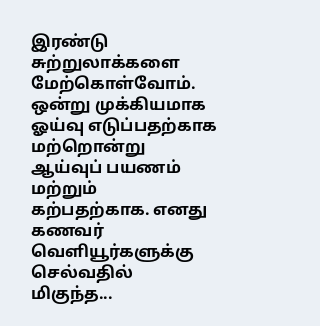இரண்டு சுற்றுலாக்களை மேற்கொள்வோம். ஒன்று முக்கியமாக ஓய்வு எடுப்பதற்காக மற்றொன்று ஆய்வுப் பயணம் மற்றும் கற்பதற்காக. எனது கணவர் வெளியூர்களுக்கு செல்வதில் மிகுந்த...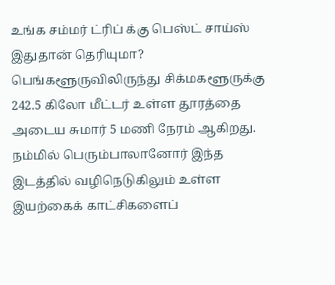உங்க சம்மர் ட்ரிப் க்கு பெஸ்ட் சாய்ஸ் இதுதான் தெரியுமா?
பெங்களூருவிலிருந்து சிக்மகளூருக்கு 242.5 கிலோ மீட்டர் உள்ள தூரத்தை அடைய சுமார் 5 மணி நேரம் ஆகிறது. நம்மில் பெரும்பாலானோர் இந்த இடத்தில் வழிநெடுகிலும் உள்ள இயற்கைக் காட்சிகளைப்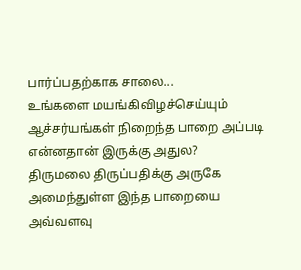பார்ப்பதற்காக சாலை...
உங்களை மயங்கிவிழச்செய்யும் ஆச்சர்யங்கள் நிறைந்த பாறை அப்படி என்னதான் இருக்கு அதுல?
திருமலை திருப்பதிக்கு அருகே அமைந்துள்ள இந்த பாறையை அவ்வளவு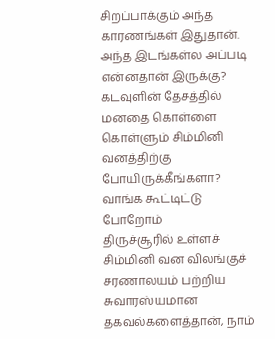சிறப்பாக்கும் அந்த காரணங்கள் இதுதான். அந்த இடங்கள்ல அப்படி என்னதான் இருக்கு?
கடவுளின் தேசத்தில் மனதை கொள்ளை கொள்ளும் சிம்மினி வனத்திற்கு போயிருக்கீங்களா? வாங்க கூட்டிட்டு போறோம்
திருச்சூரில் உள்ளச் சிம்மினி வன விலங்குச் சரணாலயம் பற்றிய சுவாரஸ்யமான தகவல்களைத்தான், நாம்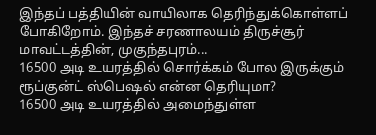இந்தப் பத்தியின் வாயிலாக தெரிந்துக்கொள்ளப் போகிறோம். இந்தச் சரணாலயம் திருச்சூர் மாவட்டத்தின், முகுந்தபுரம்...
16500 அடி உயரத்தில் சொர்க்கம் போல இருக்கும் ரூப்குன்ட் ஸ்பெஷல் என்ன தெரியுமா?
16500 அடி உயரத்தில் அமைந்துள்ள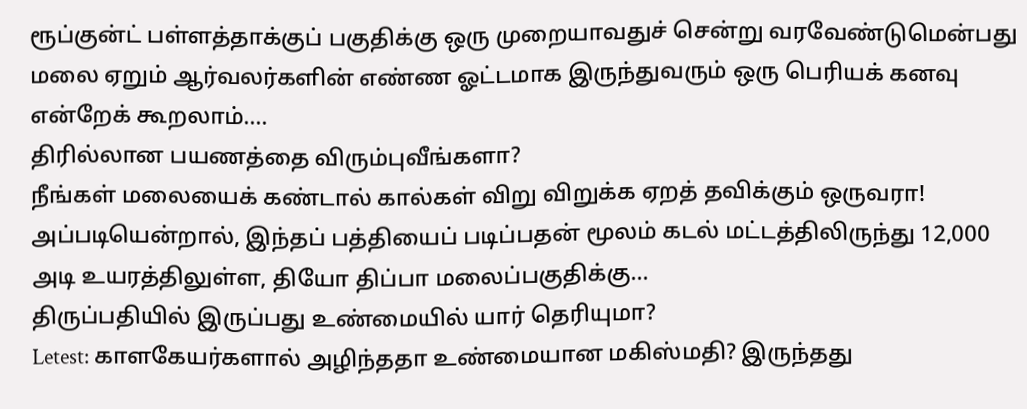ரூப்குன்ட் பள்ளத்தாக்குப் பகுதிக்கு ஒரு முறையாவதுச் சென்று வரவேண்டுமென்பது மலை ஏறும் ஆர்வலர்களின் எண்ண ஓட்டமாக இருந்துவரும் ஒரு பெரியக் கனவு என்றேக் கூறலாம்....
திரில்லான பயணத்தை விரும்புவீங்களா?
நீங்கள் மலையைக் கண்டால் கால்கள் விறு விறுக்க ஏறத் தவிக்கும் ஒருவரா! அப்படியென்றால், இந்தப் பத்தியைப் படிப்பதன் மூலம் கடல் மட்டத்திலிருந்து 12,000 அடி உயரத்திலுள்ள, தியோ திப்பா மலைப்பகுதிக்கு...
திருப்பதியில் இருப்பது உண்மையில் யார் தெரியுமா?
Letest: காளகேயர்களால் அழிந்ததா உண்மையான மகிஸ்மதி? இருந்தது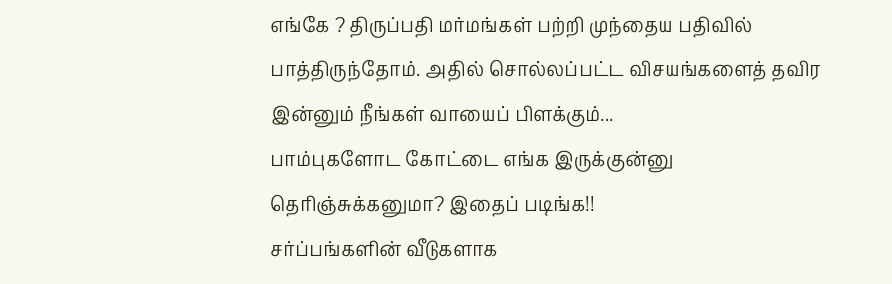எங்கே ? திருப்பதி மர்மங்கள் பற்றி முந்தைய பதிவில் பாத்திருந்தோம். அதில் சொல்லப்பட்ட விசயங்களைத் தவிர இன்னும் நீங்கள் வாயைப் பிளக்கும்...
பாம்புகளோட கோட்டை எங்க இருக்குன்னு தெரிஞ்சுக்கனுமா? இதைப் படிங்க!!
சர்ப்பங்களின் வீடுகளாக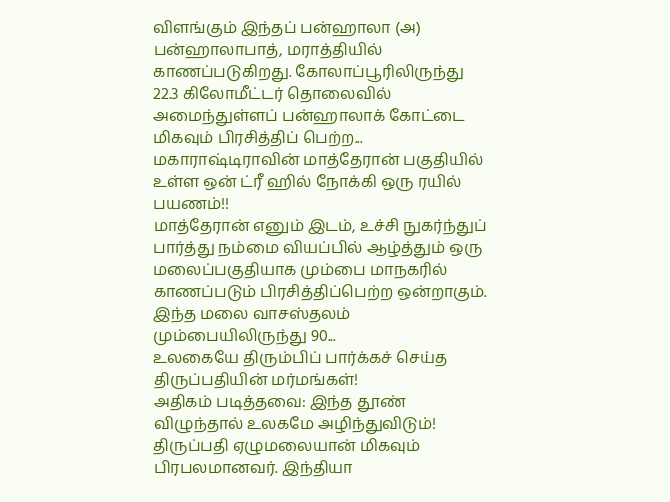விளங்கும் இந்தப் பன்ஹாலா (அ) பன்ஹாலாபாத், மராத்தியில் காணப்படுகிறது. கோலாப்பூரிலிருந்து 22.3 கிலோமீட்டர் தொலைவில் அமைந்துள்ளப் பன்ஹாலாக் கோட்டை மிகவும் பிரசித்திப் பெற்ற...
மகாராஷ்டிராவின் மாத்தேரான் பகுதியில் உள்ள ஒன் ட்ரீ ஹில் நோக்கி ஒரு ரயில் பயணம்!!
மாத்தேரான் எனும் இடம், உச்சி நுகர்ந்துப் பார்த்து நம்மை வியப்பில் ஆழ்த்தும் ஒரு மலைப்பகுதியாக மும்பை மாநகரில் காணப்படும் பிரசித்திப்பெற்ற ஒன்றாகும். இந்த மலை வாசஸ்தலம் மும்பையிலிருந்து 90...
உலகையே திரும்பிப் பார்க்கச் செய்த திருப்பதியின் மர்மங்கள்!
அதிகம் படித்தவை: இந்த தூண் விழுந்தால் உலகமே அழிந்துவிடும்! திருப்பதி ஏழுமலையான் மிகவும் பிரபலமானவர். இந்தியா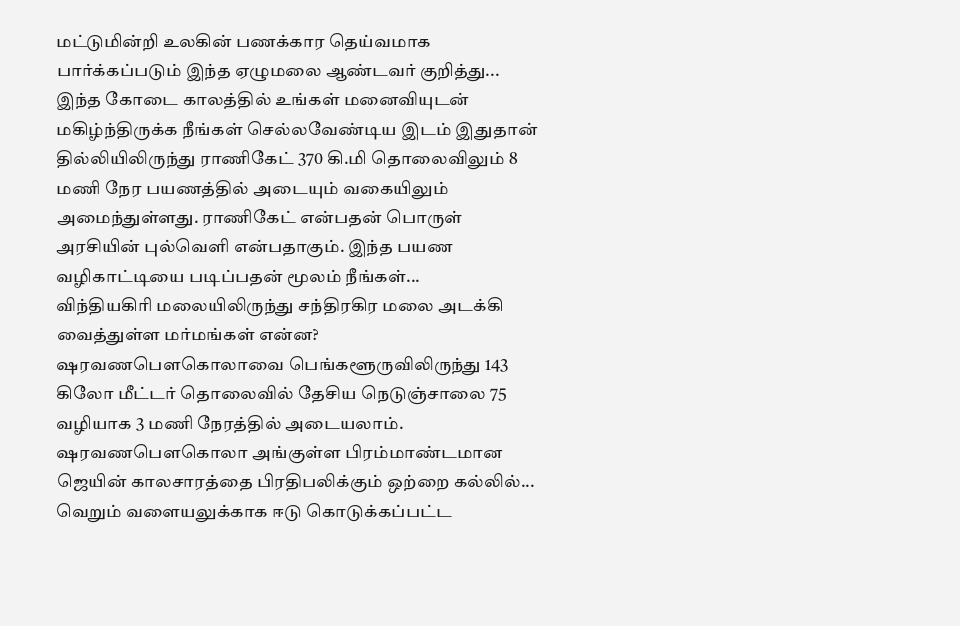மட்டுமின்றி உலகின் பணக்கார தெய்வமாக பார்க்கப்படும் இந்த ஏழுமலை ஆண்டவர் குறித்து...
இந்த கோடை காலத்தில் உங்கள் மனைவியுடன் மகிழ்ந்திருக்க நீங்கள் செல்லவேண்டிய இடம் இதுதான்
தில்லியிலிருந்து ராணிகேட் 370 கி.மி தொலைவிலும் 8 மணி நேர பயணத்தில் அடையும் வகையிலும் அமைந்துள்ளது. ராணிகேட் என்பதன் பொருள் அரசியின் புல்வெளி என்பதாகும். இந்த பயண வழிகாட்டியை படிப்பதன் மூலம் நீங்கள்...
விந்தியகிரி மலையிலிருந்து சந்திரகிர மலை அடக்கி வைத்துள்ள மர்மங்கள் என்ன?
ஷரவணபௌகொலாவை பெங்களூருவிலிருந்து 143 கிலோ மீட்டர் தொலைவில் தேசிய நெடுஞ்சாலை 75 வழியாக 3 மணி நேரத்தில் அடையலாம். ஷரவணபௌகொலா அங்குள்ள பிரம்மாண்டமான ஜெயின் காலசாரத்தை பிரதிபலிக்கும் ஒற்றை கல்லில்...
வெறும் வளையலுக்காக ஈடு கொடுக்கப்பட்ட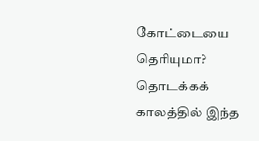கோட்டையை தெரியுமா?
தொடக்கக் காலத்தில் இந்த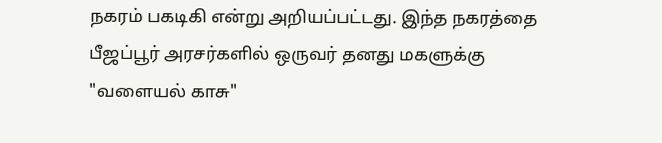நகரம் பகடிகி என்று அறியப்பட்டது. இந்த நகரத்தை பீஜப்பூர் அரசர்களில் ஒருவர் தனது மகளுக்கு "வளையல் காசு"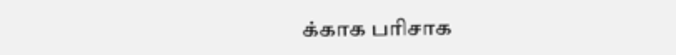க்காக பரிசாக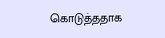கொடுத்ததாக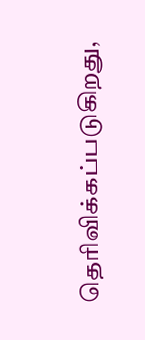தெரிவிக்கப்படுகிறது,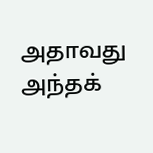அதாவது அந்தக்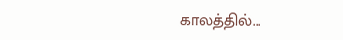காலத்தில்...